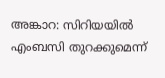അങ്കാറ: സിറിയയില്‍ എംബസി തുറക്കുമെന്ന്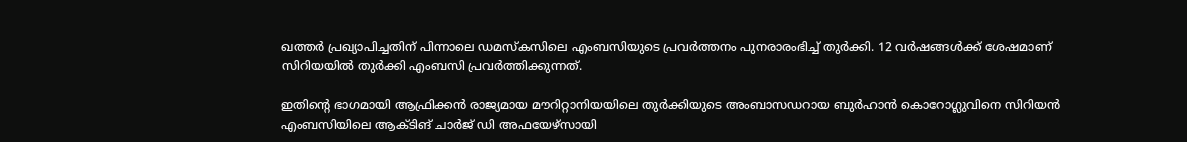ഖത്തര്‍ പ്രഖ്യാപിച്ചതിന് പിന്നാലെ ഡമസ്‌കസിലെ എംബസിയുടെ പ്രവര്‍ത്തനം പുനരാരംഭിച്ച് തുര്‍ക്കി. 12 വര്‍ഷങ്ങള്‍ക്ക് ശേഷമാണ് സിറിയയില്‍ തുര്‍ക്കി എംബസി പ്രവര്‍ത്തിക്കുന്നത്.

ഇതിന്റെ ഭാഗമായി ആഫ്രിക്കന്‍ രാജ്യമായ മൗറിറ്റാനിയയിലെ തുര്‍ക്കിയുടെ അംബാസഡറായ ബുര്‍ഹാന്‍ കൊറോഗ്ലുവിനെ സിറിയന്‍ എംബസിയിലെ ആക്ടിങ് ചാര്‍ജ് ഡി അഫയേഴ്സായി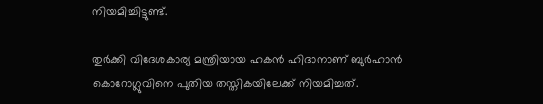നിയമിച്ചിട്ടുണ്ട്.

തുര്‍ക്കി വിദേശകാര്യ മന്ത്രിയായ ഹകന്‍ ഹിദാനാണ് ബുര്‍ഹാന്‍ കൊറോഗ്ലുവിനെ പുതിയ തസ്തികയിലേക്ക് നിയമിച്ചത്.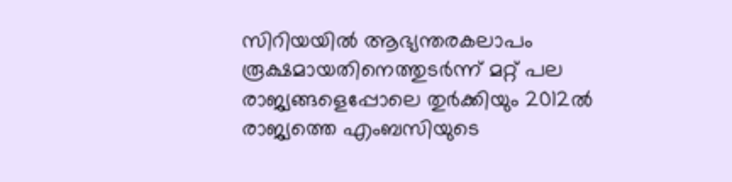സിറിയയില്‍ ആഭ്യന്തരകലാപം രൂക്ഷമായതിനെത്തുടര്‍ന്ന് മറ്റ് പല രാജ്യങ്ങളെപ്പോലെ തുര്‍ക്കിയും 2012ല്‍ രാജ്യത്തെ എംബസിയുടെ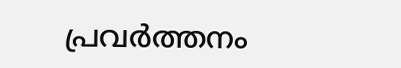പ്രവര്‍ത്തനം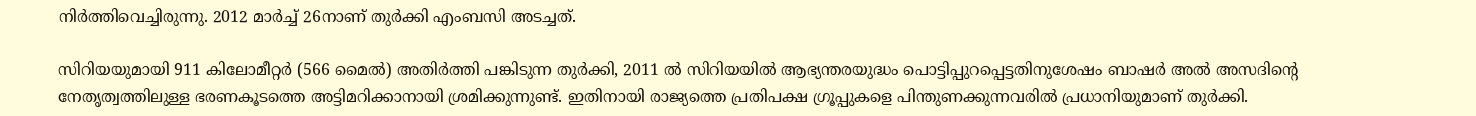നിര്‍ത്തിവെച്ചിരുന്നു. 2012 മാര്‍ച്ച് 26നാണ് തുര്‍ക്കി എംബസി അടച്ചത്.

സിറിയയുമായി 911 കിലോമീറ്റര്‍ (566 മൈല്‍) അതിര്‍ത്തി പങ്കിടുന്ന തുര്‍ക്കി, 2011 ല്‍ സിറിയയില്‍ ആഭ്യന്തരയുദ്ധം പൊട്ടിപ്പുറപ്പെട്ടതിനുശേഷം ബാഷര്‍ അല്‍ അസദിന്റെ നേതൃത്വത്തിലുള്ള ഭരണകൂടത്തെ അട്ടിമറിക്കാനായി ശ്രമിക്കുന്നുണ്ട്. ഇതിനായി രാജ്യത്തെ പ്രതിപക്ഷ ഗ്രൂപ്പുകളെ പിന്തുണക്കുന്നവരില്‍ പ്രധാനിയുമാണ് തുര്‍ക്കി.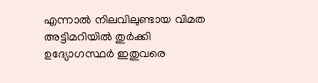എന്നാല്‍ നിലവിലുണ്ടായ വിമത അട്ടിമറിയില്‍ തുര്‍ക്കി ഉദ്യോഗസ്ഥര്‍ ഇതുവരെ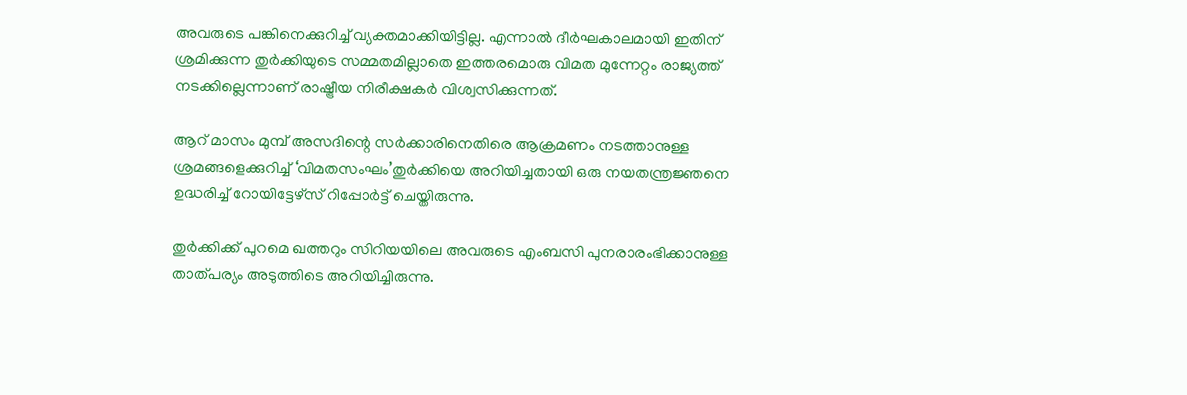അവരുടെ പങ്കിനെക്കുറിച്ച് വ്യക്തമാക്കിയിട്ടില്ല. എന്നാല്‍ ദീര്‍ഘകാലമായി ഇതിന് ശ്രമിക്കുന്ന തുര്‍ക്കിയുടെ സമ്മതമില്ലാതെ ഇത്തരമൊരു വിമത മുന്നേറ്റം രാജ്യത്ത് നടക്കില്ലെന്നാണ് രാഷ്ട്രീയ നിരീക്ഷകര്‍ വിശ്വസിക്കുന്നത്.

ആറ് മാസം മുമ്പ് അസദിന്റെ സര്‍ക്കാരിനെതിരെ ആക്രമണം നടത്താനുള്ള ശ്രമങ്ങളെക്കുറിച്ച് ‘വിമതസംഘം’തുര്‍ക്കിയെ അറിയിച്ചതായി ഒരു നയതന്ത്രജ്ഞനെ ഉദ്ധരിച്ച് റോയിട്ടേഴ്സ് റിപ്പോര്‍ട്ട് ചെയ്തിരുന്നു.

തുര്‍ക്കിക്ക് പുറമെ ഖത്തറും സിറിയയിലെ അവരുടെ എംബസി പുനരാരംഭിക്കാനുള്ള താത്പര്യം അടുത്തിടെ അറിയിച്ചിരുന്നു.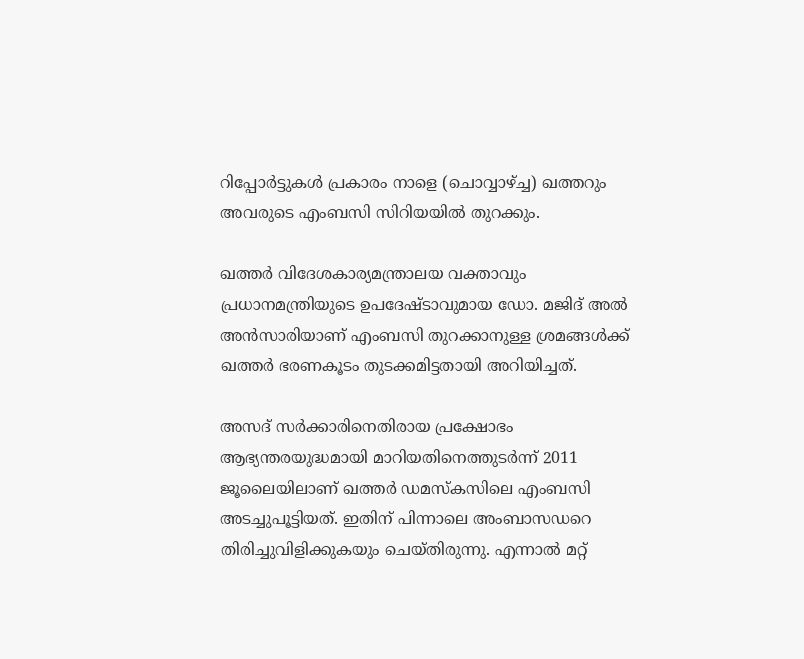റിപ്പോര്‍ട്ടുകള്‍ പ്രകാരം നാളെ (ചൊവ്വാഴ്ച്ച) ഖത്തറും അവരുടെ എംബസി സിറിയയില്‍ തുറക്കും.

ഖത്തര്‍ വിദേശകാര്യമന്ത്രാലയ വക്താവും പ്രധാനമന്ത്രിയുടെ ഉപദേഷ്ടാവുമായ ഡോ. മജിദ് അല്‍ അന്‍സാരിയാണ് എംബസി തുറക്കാനുള്ള ശ്രമങ്ങള്‍ക്ക് ഖത്തര്‍ ഭരണകൂടം തുടക്കമിട്ടതായി അറിയിച്ചത്.

അസദ് സര്‍ക്കാരിനെതിരായ പ്രക്ഷോഭം ആഭ്യന്തരയുദ്ധമായി മാറിയതിനെത്തുടര്‍ന്ന് 2011 ജൂലൈയിലാണ് ഖത്തര്‍ ഡമസ്‌കസിലെ എംബസി അടച്ചുപൂട്ടിയത്. ഇതിന് പിന്നാലെ അംബാസഡറെ തിരിച്ചുവിളിക്കുകയും ചെയ്തിരുന്നു. എന്നാല്‍ മറ്റ്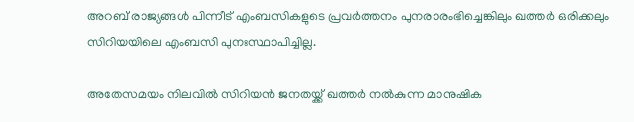അറബ് രാജ്യങ്ങള്‍ പിന്നീട് എംബസികളുടെ പ്രവര്‍ത്തനം പുനരാരംഭിച്ചെങ്കിലും ഖത്തര്‍ ഒരിക്കലും സിറിയയിലെ എംബസി പുനഃസ്ഥാപിച്ചില്ല.

അതേസമയം നിലവില്‍ സിറിയന്‍ ജനതയ്ക്ക് ഖത്തര്‍ നല്‍കുന്ന മാനുഷിക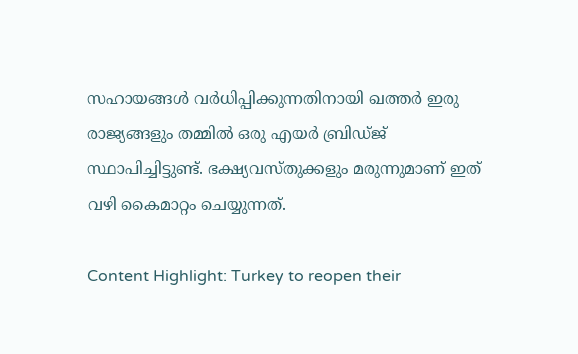സഹായങ്ങള്‍ വര്‍ധിപ്പിക്കുന്നതിനായി ഖത്തര്‍ ഇരു രാജ്യങ്ങളും തമ്മില്‍ ഒരു എയര്‍ ബ്രിഡ്ജ് സ്ഥാപിച്ചിട്ടുണ്ട്. ഭക്ഷ്യവസ്തുക്കളും മരുന്നുമാണ് ഇത് വഴി കൈമാറ്റം ചെയ്യുന്നത്.

Content Highlight: Turkey to reopen their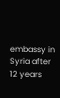embassy in Syria after 12 years